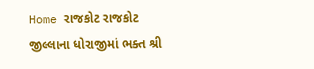Home રાજકોટ રાજકોટ જીલ્લાના ધોરાજીમાં ભક્ત શ્રી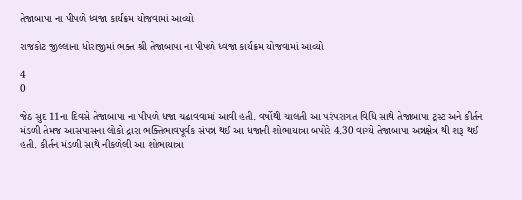તેજાબાપા ના પીપળે ધ્વજા કાર્યક્રમ યોજવામાં આવ્યો

રાજકોટ જીલ્લાના ધોરાજીમાં ભક્ત શ્રી તેજાબાપા ના પીપળે ધ્વજા કાર્યક્રમ યોજવામાં આવ્યો

4
0

જેઠ સુદ 11ના દિવસે તેજાબાપા ના પીપળે ધજા ચઢાવવામાં આવી હતી. વર્ષોથી ચાલતી આ પરંપરાગત વિધિ સાથે તેજાબાપા ટ્રસ્ટ અને કીર્તન મંડળી તેમજ આસપાસના લોકો દ્રારા ભક્તિભાવપૂર્વક સંપન્ન થઈ આ ધજાની શોભાયાત્રા બપોરે 4.30 વાગ્યે તેજાબાપા અન્નક્ષેત્ર થી શરૂ થઈ હતી. કીર્તન મંડળી સાથે નીકળેલી આ શોભાયાત્રા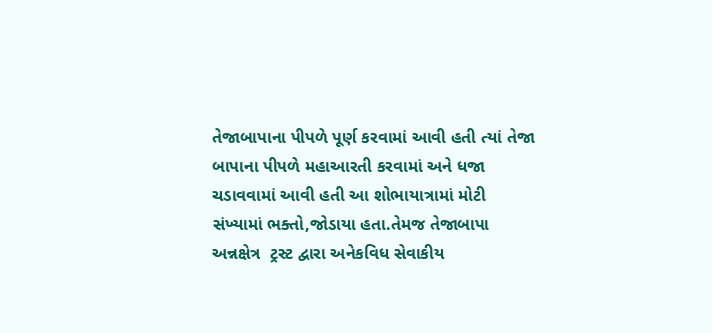તેજાબાપાના પીપળે પૂર્ણ કરવામાં આવી હતી ત્યાં તેજા બાપાના પીપળે મહાઆરતી કરવામાં અને ધજા ચડાવવામાં આવી હતી આ શોભાયાત્રામાં મોટી સંખ્યામાં ભક્તો,જોડાયા હતા.તેમજ તેજાબાપા અન્નક્ષેત્ર  ટ્રસ્ટ દ્વારા અનેકવિધ સેવાકીય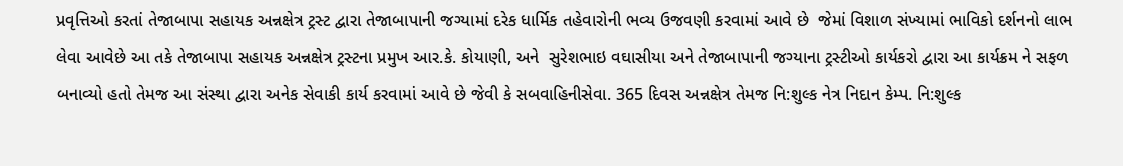પ્રવૃત્તિઓ કરતાં તેજાબાપા સહાયક અન્નક્ષેત્ર ટ્રસ્ટ દ્વારા તેજાબાપાની જગ્યામાં દરેક ધાર્મિક તહેવારોની ભવ્ય ઉજવણી કરવામાં આવે છે  જેમાં વિશાળ સંખ્યામાં ભાવિકો દર્શનનો લાભ લેવા આવેછે આ તકે તેજાબાપા સહાયક અન્નક્ષેત્ર ટ્રસ્ટના પ્રમુખ આર.કે. કોયાણી, અને  સુરેશભાઇ વઘાસીયા અને તેજાબાપાની જગ્યાના ટ્રસ્ટીઓ કાર્યકરો દ્વારા આ કાર્યક્રમ ને સફળ બનાવ્યો હતો તેમજ આ સંસ્થા દ્વારા અનેક સેવાકી કાર્ય કરવામાં આવે છે જેવી કે સબવાહિનીસેવા. 365 દિવસ અન્નક્ષેત્ર તેમજ નિ:શુલ્ક નેત્ર નિદાન કેમ્પ. નિ:શુલ્ક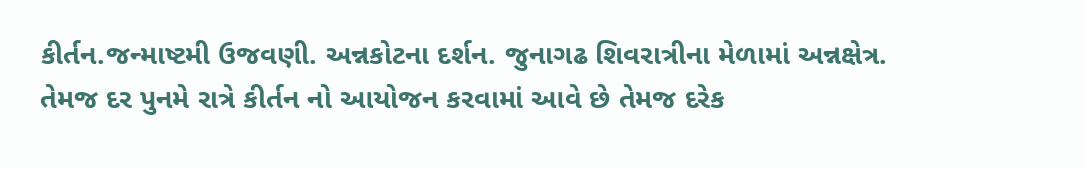કીર્તન.જન્માષ્ટમી ઉજવણી. અન્નકોટના દર્શન. જુનાગઢ શિવરાત્રીના મેળામાં અન્નક્ષેત્ર. તેમજ દર પુનમે રાત્રે કીર્તન નો આયોજન કરવામાં આવે છે તેમજ દરેક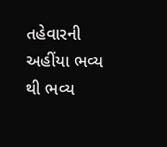તહેવારની અહીંયા ભવ્ય થી ભવ્ય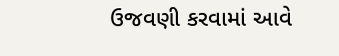ઉજવણી કરવામાં આવે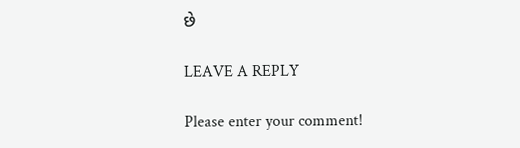છે

LEAVE A REPLY

Please enter your comment!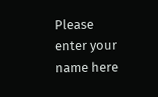Please enter your name here